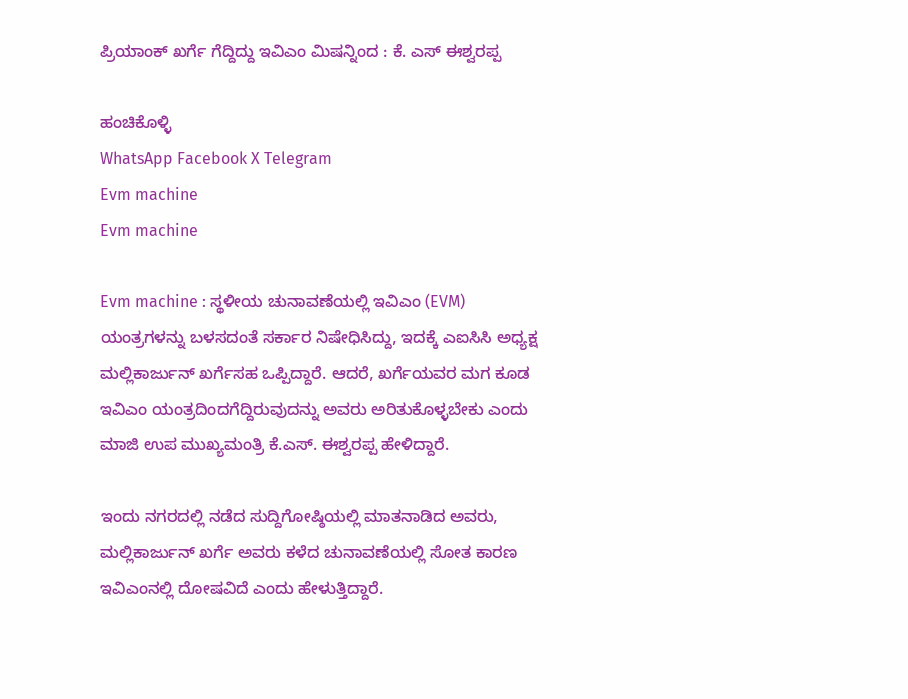ಪ್ರಿಯಾಂಕ್ ಖರ್ಗೆ ಗೆದ್ದಿದ್ದು ಇವಿಎಂ ಮಿಷನ್ನಿಂದ : ಕೆ. ಎಸ್ ಈಶ್ವರಪ್ಪ

ಹಂಚಿಕೊಳ್ಳಿ
WhatsApp Facebook X Telegram
Evm machine
Evm machine

Evm machine : ಸ್ಥಳೀಯ ಚುನಾವಣೆಯಲ್ಲಿ ಇವಿಎಂ (EVM) ಯಂತ್ರಗಳನ್ನು ಬಳಸದಂತೆ ಸರ್ಕಾರ ನಿಷೇಧಿಸಿದ್ದು, ಇದಕ್ಕೆ ಎಐಸಿಸಿ ಅಧ್ಯಕ್ಷ ಮಲ್ಲಿಕಾರ್ಜುನ್ ಖರ್ಗೆಸಹ ಒಪ್ಪಿದ್ದಾರೆ. ಆದರೆ, ಖರ್ಗೆಯವರ ಮಗ ಕೂಡ ಇವಿಎಂ ಯಂತ್ರದಿಂದಗೆದ್ದಿರುವುದನ್ನು ಅವರು ಅರಿತುಕೊಳ್ಳಬೇಕು ಎಂದು ಮಾಜಿ ಉಪ ಮುಖ್ಯಮಂತ್ರಿ ಕೆ.ಎಸ್. ಈಶ್ವರಪ್ಪ ಹೇಳಿದ್ದಾರೆ.

ಇಂದು ನಗರದಲ್ಲಿ ನಡೆದ ಸುದ್ದಿಗೋಷ್ಠಿಯಲ್ಲಿ ಮಾತನಾಡಿದ ಅವರು, ಮಲ್ಲಿಕಾರ್ಜುನ್ ಖರ್ಗೆ ಅವರು ಕಳೆದ ಚುನಾವಣೆಯಲ್ಲಿ ಸೋತ ಕಾರಣ ಇವಿಎಂನಲ್ಲಿ ದೋಷವಿದೆ ಎಂದು ಹೇಳುತ್ತಿದ್ದಾರೆ.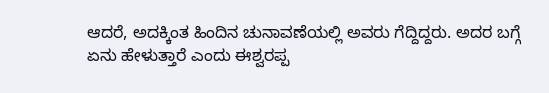ಆದರೆ, ಅದಕ್ಕಿಂತ ಹಿಂದಿನ ಚುನಾವಣೆಯಲ್ಲಿ ಅವರು ಗೆದ್ದಿದ್ದರು. ಅದರ ಬಗ್ಗೆ ಏನು ಹೇಳುತ್ತಾರೆ ಎಂದು ಈಶ್ವರಪ್ಪ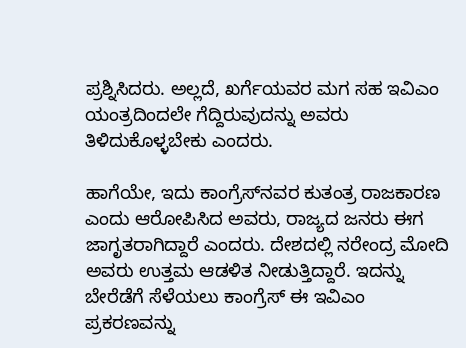ಪ್ರಶ್ನಿಸಿದರು. ಅಲ್ಲದೆ, ಖರ್ಗೆಯವರ ಮಗ ಸಹ ಇವಿಎಂ ಯಂತ್ರದಿಂದಲೇ ಗೆದ್ದಿರುವುದನ್ನು ಅವರು ತಿಳಿದುಕೊಳ್ಳಬೇಕು ಎಂದರು.

ಹಾಗೆಯೇ, ಇದು ಕಾಂಗ್ರೆಸ್‌ನವರ ಕುತಂತ್ರ ರಾಜಕಾರಣ ಎಂದು ಆರೋಪಿಸಿದ ಅವರು, ರಾಜ್ಯದ ಜನರು ಈಗ ಜಾಗೃತರಾಗಿದ್ದಾರೆ ಎಂದರು. ದೇಶದಲ್ಲಿ ನರೇಂದ್ರ ಮೋದಿ ಅವರು ಉತ್ತಮ ಆಡಳಿತ ನೀಡುತ್ತಿದ್ದಾರೆ. ಇದನ್ನು ಬೇರೆಡೆಗೆ ಸೆಳೆಯಲು ಕಾಂಗ್ರೆಸ್ ಈ ಇವಿಎಂ ಪ್ರಕರಣವನ್ನು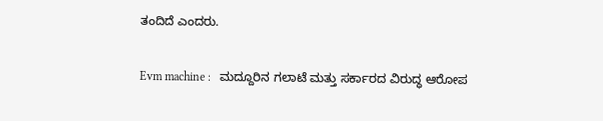ತಂದಿದೆ ಎಂದರು.

Evm machine :   ಮದ್ದೂರಿನ ಗಲಾಟೆ ಮತ್ತು ಸರ್ಕಾರದ ವಿರುದ್ಧ ಆರೋಪ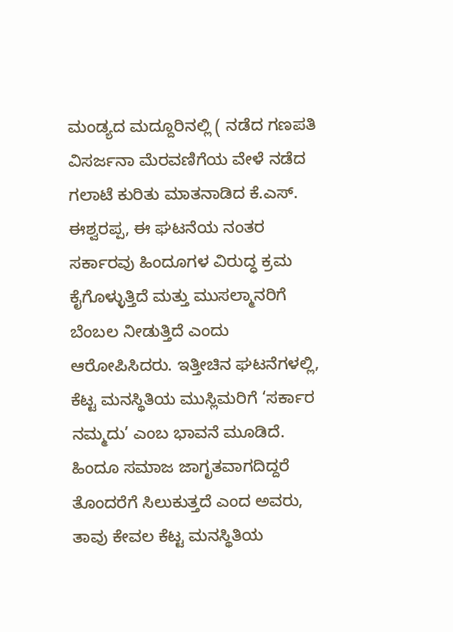ಮಂಡ್ಯದ ಮದ್ದೂರಿನಲ್ಲಿ ( ನಡೆದ ಗಣಪತಿ ವಿಸರ್ಜನಾ ಮೆರವಣಿಗೆಯ ವೇಳೆ ನಡೆದ ಗಲಾಟೆ ಕುರಿತು ಮಾತನಾಡಿದ ಕೆ.ಎಸ್. ಈಶ್ವರಪ್ಪ, ಈ ಘಟನೆಯ ನಂತರ ಸರ್ಕಾರವು ಹಿಂದೂಗಳ ವಿರುದ್ಧ ಕ್ರಮ ಕೈಗೊಳ್ಳುತ್ತಿದೆ ಮತ್ತು ಮುಸಲ್ಮಾನರಿಗೆ ಬೆಂಬಲ ನೀಡುತ್ತಿದೆ ಎಂದು ಆರೋಪಿಸಿದರು. ಇತ್ತೀಚಿನ ಘಟನೆಗಳಲ್ಲಿ, ಕೆಟ್ಟ ಮನಸ್ಥಿತಿಯ ಮುಸ್ಲಿಮರಿಗೆ ‘ಸರ್ಕಾರ ನಮ್ಮದು’ ಎಂಬ ಭಾವನೆ ಮೂಡಿದೆ. ಹಿಂದೂ ಸಮಾಜ ಜಾಗೃತವಾಗದಿದ್ದರೆ ತೊಂದರೆಗೆ ಸಿಲುಕುತ್ತದೆ ಎಂದ ಅವರು, ತಾವು ಕೇವಲ ಕೆಟ್ಟ ಮನಸ್ಥಿತಿಯ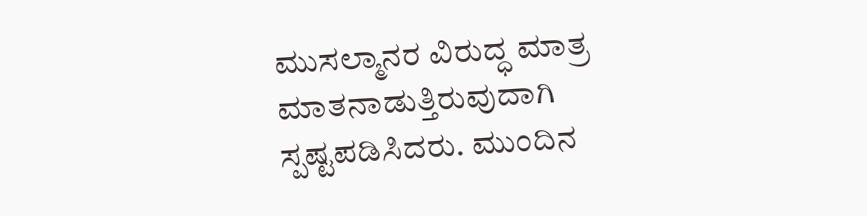ಮುಸಲ್ಮಾನರ ವಿರುದ್ಧ ಮಾತ್ರ ಮಾತನಾಡುತ್ತಿರುವುದಾಗಿ ಸ್ಪಷ್ಟಪಡಿಸಿದರು. ಮುಂದಿನ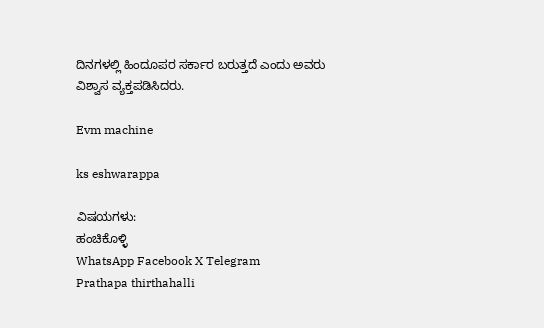ದಿನಗಳಲ್ಲಿ ಹಿಂದೂಪರ ಸರ್ಕಾರ ಬರುತ್ತದೆ ಎಂದು ಅವರು ವಿಶ್ವಾಸ ವ್ಯಕ್ತಪಡಿಸಿದರು.

Evm machine

ks eshwarappa

ವಿಷಯಗಳು:
ಹಂಚಿಕೊಳ್ಳಿ
WhatsApp Facebook X Telegram
Prathapa thirthahalli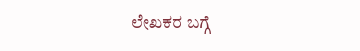ಲೇಖಕರ ಬಗ್ಗೆ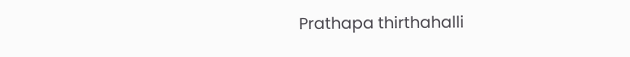Prathapa thirthahalli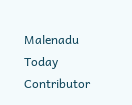Malenadu Today Contributor